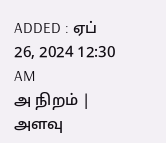ADDED : ஏப் 26, 2024 12:30 AM
அ நிறம் | அளவு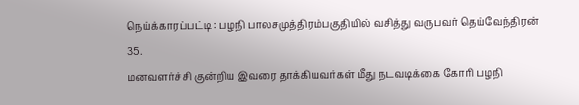நெய்க்காரப்பட்டி : பழநி பாலசமுத்திரம்பகுதியில் வசித்து வருபவர் தெய்வேந்திரன் 35.
மனவளர்ச்சி குன்றிய இவரை தாக்கியவர்கள் மீது நடவடிக்கை கோரி பழநி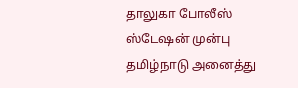தாலுகா போலீஸ் ஸ்டேஷன் முன்பு தமிழ்நாடு அனைத்து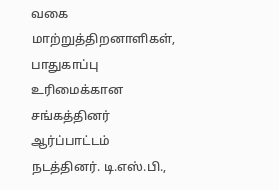வகை மாற்றுத்திறனாளிகள், பாதுகாப்பு உரிமைக்கான சங்கத்தினர் ஆர்ப்பாட்டம் நடத்தினர். டி.எஸ்.பி.,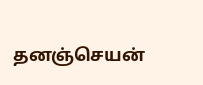தனஞ்செயன்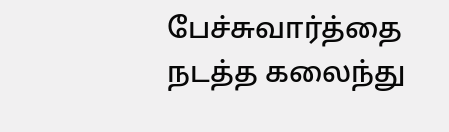பேச்சுவார்த்தை நடத்த கலைந்து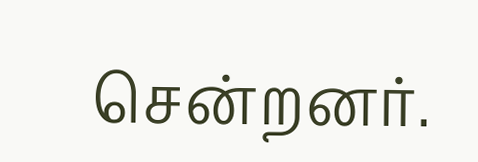சென்றனர்.